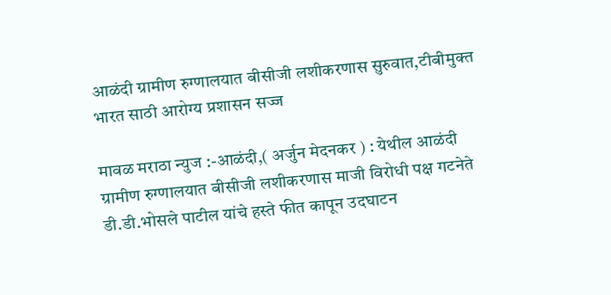आळंदी ग्रामीण रुग्णालयात बीसीजी लशीकरणास सुरुवात,टीबीमुक्त भारत साठी आरोग्य प्रशासन सज्ज

मावळ मराठा न्युज :-आळंदी,( अर्जुन मेदनकर ) : येथील आळंदी ग्रामीण रुग्णालयात बीसीजी लशीकरणास माजी विरोधी पक्ष गटनेते डी.डी.भोसले पाटील यांचे हस्ते फीत कापून उदघाटन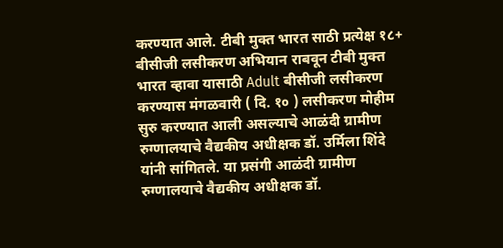करण्यात आले. टीबी मुक्त भारत साठी प्रत्येक्ष १८+ बीसीजी लसीकरण अभियान राबवून टीबी मुक्त भारत व्हावा यासाठी Adult बीसीजी लसीकरण करण्यास मंगळवारी ( दि. १० ) लसीकरण मोहीम सुरु करण्यात आली असल्याचे आळंदी ग्रामीण रुग्णालयाचे वैद्यकीय अधीक्षक डॉ. उर्मिला शिंदे यांनी सांगितले. या प्रसंगी आळंदी ग्रामीण रुग्णालयाचे वैद्यकीय अधीक्षक डॉ.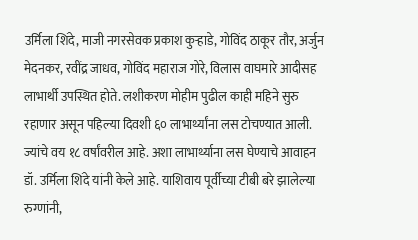उर्मिला शिंदे, माजी नगरसेवक प्रकाश कुऱ्हाडे, गोविंद ठाकूर तौर, अर्जुन मेदनकर, रवींद्र जाधव, गोविंद महाराज गोरे, विलास वाघमारे आदीसह लाभार्थी उपस्थित होते. लशीकरण मोहीम पुढील काही महिने सुरु रहाणार असून पहिल्या दिवशी ६० लाभार्थ्यांना लस टोचण्यात आली. ज्यांचे वय १८ वर्षांवरील आहे. अशा लाभार्थ्याना लस घेण्याचे आवाहन डॉ. उर्मिला शिंदे यांनी केले आहे. याशिवाय पूर्वीच्या टीबी बरे झालेल्या रुग्णांनी,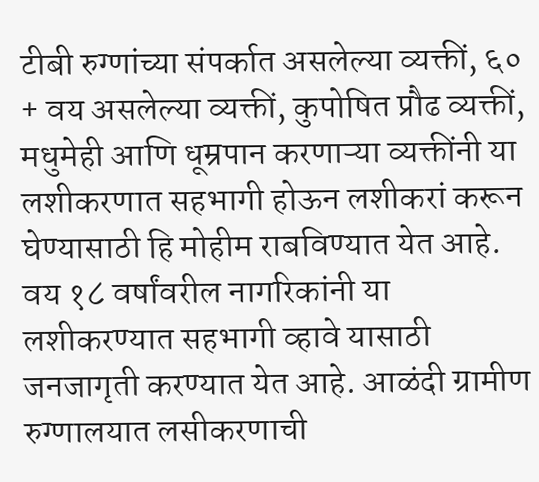टीबी रुग्णांच्या संपर्कात असलेल्या व्यक्तीं, ६० + वय असलेल्या व्यक्तीं, कुपोषित प्रौढ व्यक्तीं, मधुमेही आणि धूम्रपान करणाऱ्या व्यक्तींनी या लशीकरणात सहभागी होऊन लशीकरां करून घेण्यासाठी हि मोहीम राबविण्यात येत आहे. वय १८ वर्षांवरील नागरिकांनी या लशीकरण्यात सहभागी व्हावे यासाठी जनजागृती करण्यात येत आहे. आळंदी ग्रामीण रुग्णालयात लसीकरणाची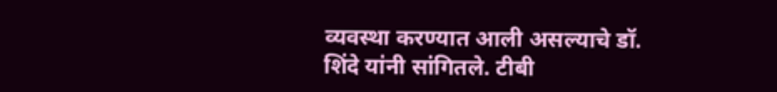व्यवस्था करण्यात आली असल्याचे डॉ. शिंदे यांनी सांगितले. टीबी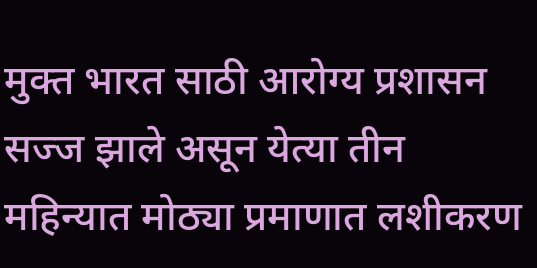मुक्त भारत साठी आरोग्य प्रशासन सज्ज झाले असून येत्या तीन महिन्यात मोठ्या प्रमाणात लशीकरण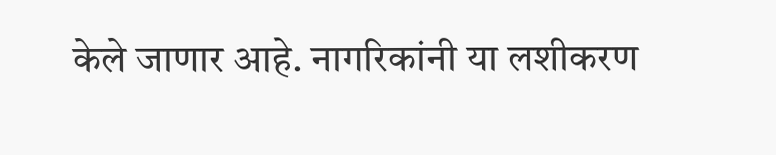केले जाणार आहे. नागरिकांनी या लशीकरण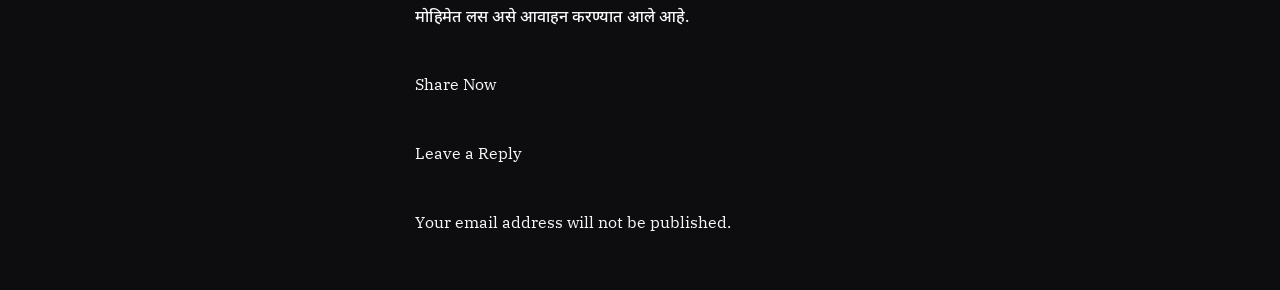मोहिमेत लस असे आवाहन करण्यात आले आहे.

Share Now

Leave a Reply

Your email address will not be published.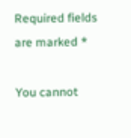Required fields are marked *

You cannot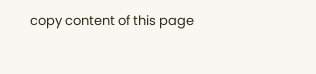copy content of this page